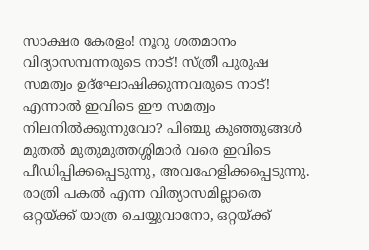സാക്ഷര കേരളം! നൂറു ശതമാനം വിദ്യാസമ്പന്നരുടെ നാട്! സ്ത്രീ പുരുഷ സമത്വം ഉദ്ഘോഷിക്കുന്നവരുടെ നാട്! എന്നാൽ ഇവിടെ ഈ സമത്വം നിലനിൽക്കുന്നുവോ? പിഞ്ചു കുഞ്ഞുങ്ങൾ മുതൽ മുതുമുത്തശ്ശിമാർ വരെ ഇവിടെ പീഡിപ്പിക്കപ്പെടുന്നു, അവഹേളിക്കപ്പെടുന്നു. രാത്രി പകൽ എന്ന വിത്യാസമില്ലാതെ ഒറ്റയ്ക്ക് യാത്ര ചെയ്യുവാനോ, ഒറ്റയ്ക്ക്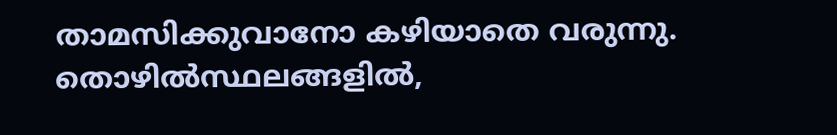താമസിക്കുവാനോ കഴിയാതെ വരുന്നു.
തൊഴിൽസ്ഥലങ്ങളിൽ,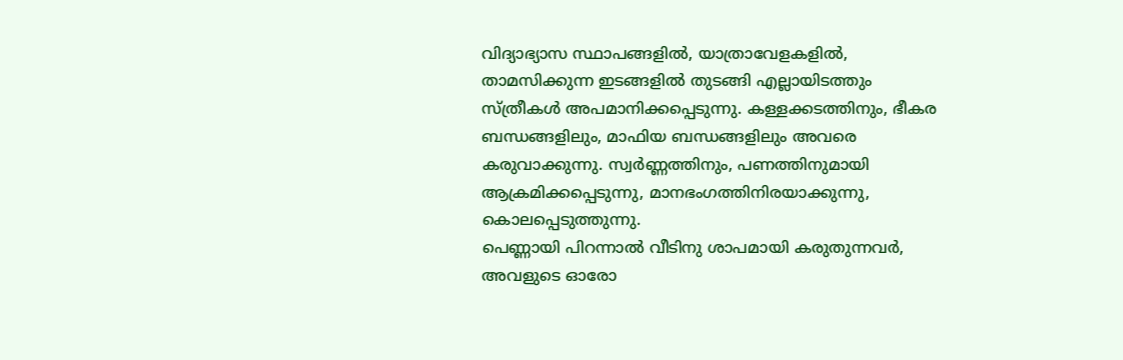വിദ്യാഭ്യാസ സ്ഥാപങ്ങളിൽ, യാത്രാവേളകളിൽ, താമസിക്കുന്ന ഇടങ്ങളിൽ തുടങ്ങി എല്ലായിടത്തും സ്ത്രീകൾ അപമാനിക്കപ്പെടുന്നു. കള്ളക്കടത്തിനും, ഭീകര ബന്ധങ്ങളിലും, മാഫിയ ബന്ധങ്ങളിലും അവരെ കരുവാക്കുന്നു. സ്വർണ്ണത്തിനും, പണത്തിനുമായി ആക്രമിക്കപ്പെടുന്നു, മാനഭംഗത്തിനിരയാക്കുന്നു, കൊലപ്പെടുത്തുന്നു.
പെണ്ണായി പിറന്നാൽ വീടിനു ശാപമായി കരുതുന്നവർ, അവളുടെ ഓരോ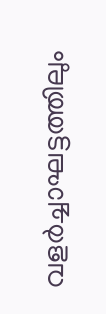വളർച്ചാഘട്ടത്തിലും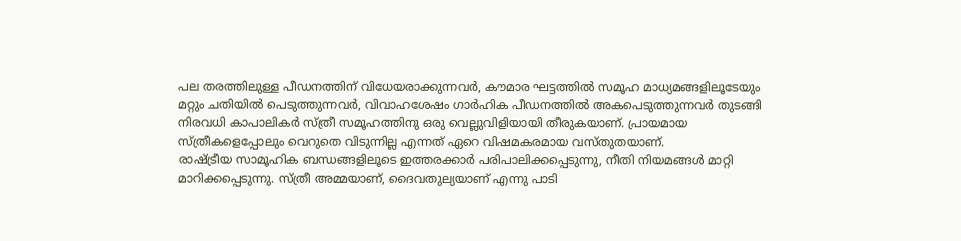പല തരത്തിലുള്ള പീഡനത്തിന് വിധേയരാക്കുന്നവർ, കൗമാര ഘട്ടത്തിൽ സമൂഹ മാധ്യമങ്ങളിലൂടേയും മറ്റും ചതിയിൽ പെടുത്തുന്നവർ, വിവാഹശേഷം ഗാർഹിക പീഡനത്തിൽ അകപെടുത്തുന്നവർ തുടങ്ങി നിരവധി കാപാലികർ സ്ത്രീ സമൂഹത്തിനു ഒരു വെല്ലുവിളിയായി തീരുകയാണ്. പ്രായമായ സ്ത്രീകളെപ്പോലും വെറുതെ വിടുന്നില്ല എന്നത് ഏറെ വിഷമകരമായ വസ്തുതയാണ്.
രാഷ്ട്രീയ സാമൂഹിക ബന്ധങ്ങളിലൂടെ ഇത്തരക്കാർ പരിപാലിക്കപ്പെടുന്നു, നീതി നിയമങ്ങൾ മാറ്റി മാറിക്കപ്പെടുന്നു. സ്ത്രീ അമ്മയാണ്, ദൈവതുല്യയാണ് എന്നു പാടി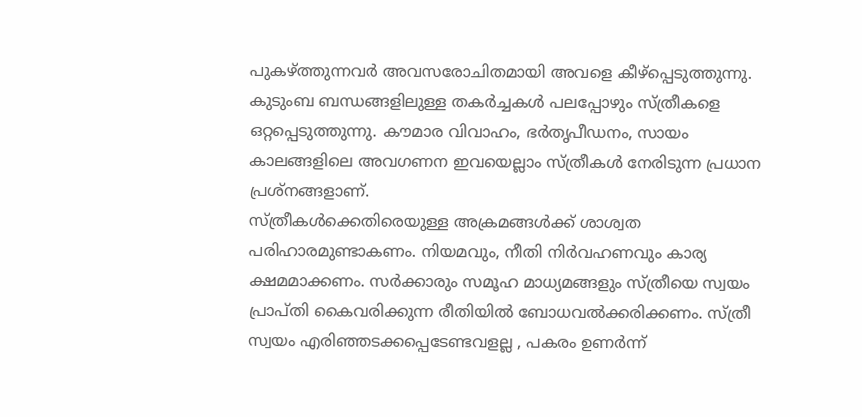പുകഴ്ത്തുന്നവർ അവസരോചിതമായി അവളെ കീഴ്പ്പെടുത്തുന്നു. കുടുംബ ബന്ധങ്ങളിലുള്ള തകർച്ചകൾ പലപ്പോഴും സ്ത്രീകളെ ഒറ്റപ്പെടുത്തുന്നു. കൗമാര വിവാഹം, ഭർതൃപീഡനം, സായം കാലങ്ങളിലെ അവഗണന ഇവയെല്ലാം സ്ത്രീകൾ നേരിടുന്ന പ്രധാന പ്രശ്നങ്ങളാണ്.
സ്ത്രീകൾക്കെതിരെയുള്ള അക്രമങ്ങൾക്ക് ശാശ്വത പരിഹാരമുണ്ടാകണം. നിയമവും, നീതി നിർവഹണവും കാര്യ ക്ഷമമാക്കണം. സർക്കാരും സമൂഹ മാധ്യമങ്ങളും സ്ത്രീയെ സ്വയം പ്രാപ്തി കൈവരിക്കുന്ന രീതിയിൽ ബോധവൽക്കരിക്കണം. സ്ത്രീ സ്വയം എരിഞ്ഞടക്കപ്പെടേണ്ടവളല്ല , പകരം ഉണർന്ന്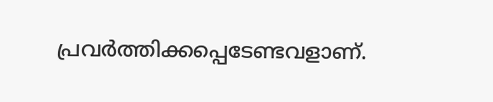പ്രവർത്തിക്കപ്പെടേണ്ടവളാണ്.